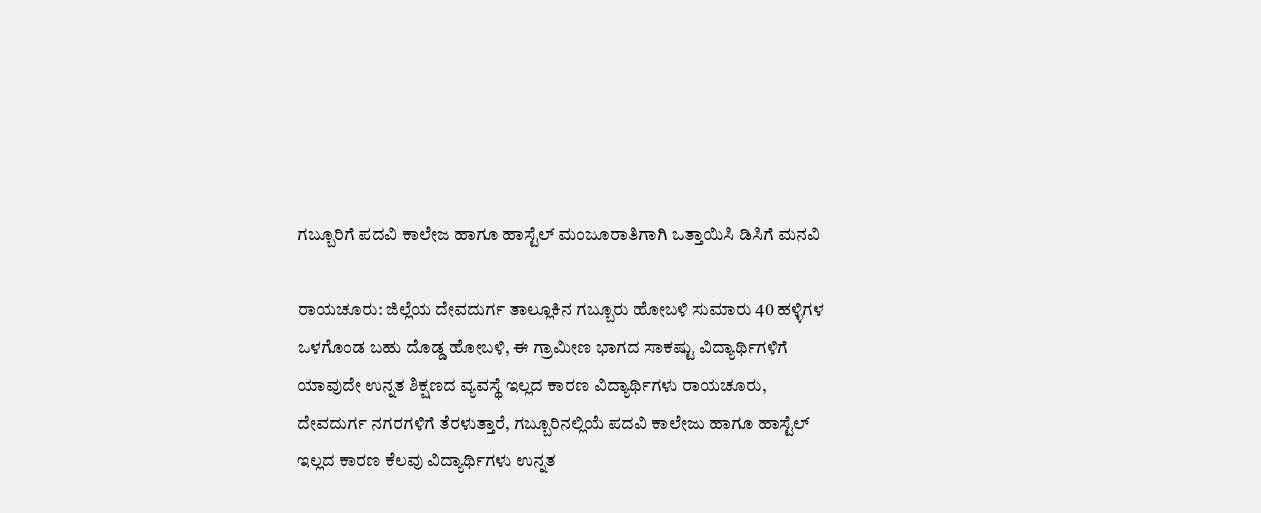ಗಬ್ಬೂರಿಗೆ ಪದವಿ ಕಾಲೇಜ ಹಾಗೂ ಹಾಸ್ಟೆಲ್ ಮಂಜೂರಾತಿಗಾಗಿ ಒತ್ತಾಯಿಸಿ ಡಿಸಿಗೆ ಮನವಿ

ರಾಯಚೂರು: ಜಿಲ್ಲೆಯ ದೇವದುರ್ಗ ತಾಲ್ಲೂಕಿನ ಗಬ್ಬೂರು ಹೋಬಳಿ ಸುಮಾರು 40 ಹಳ್ಳಿಗಳ ಒಳಗೊಂಡ ಬಹು ದೊಡ್ಡ ಹೋಬಳಿ, ಈ ಗ್ರಾಮೀಣ ಭಾಗದ ಸಾಕಷ್ಟು ವಿದ್ಯಾರ್ಥಿಗಳಿಗೆ ಯಾವುದೇ ಉನ್ನತ ಶಿಕ್ಷಣದ ವ್ಯವಸ್ಥೆ ಇಲ್ಲದ ಕಾರಣ ವಿದ್ಯಾರ್ಥಿಗಳು ರಾಯಚೂರು, ದೇವದುರ್ಗ ನಗರಗಳಿಗೆ ತೆರಳುತ್ತಾರೆ, ಗಬ್ಬೂರಿನಲ್ಲಿಯೆ ಪದವಿ ಕಾಲೇಜು ಹಾಗೂ ಹಾಸ್ಟೆಲ್ ಇಲ್ಲದ ಕಾರಣ ಕೆಲವು ವಿದ್ಯಾರ್ಥಿಗಳು ಉನ್ನತ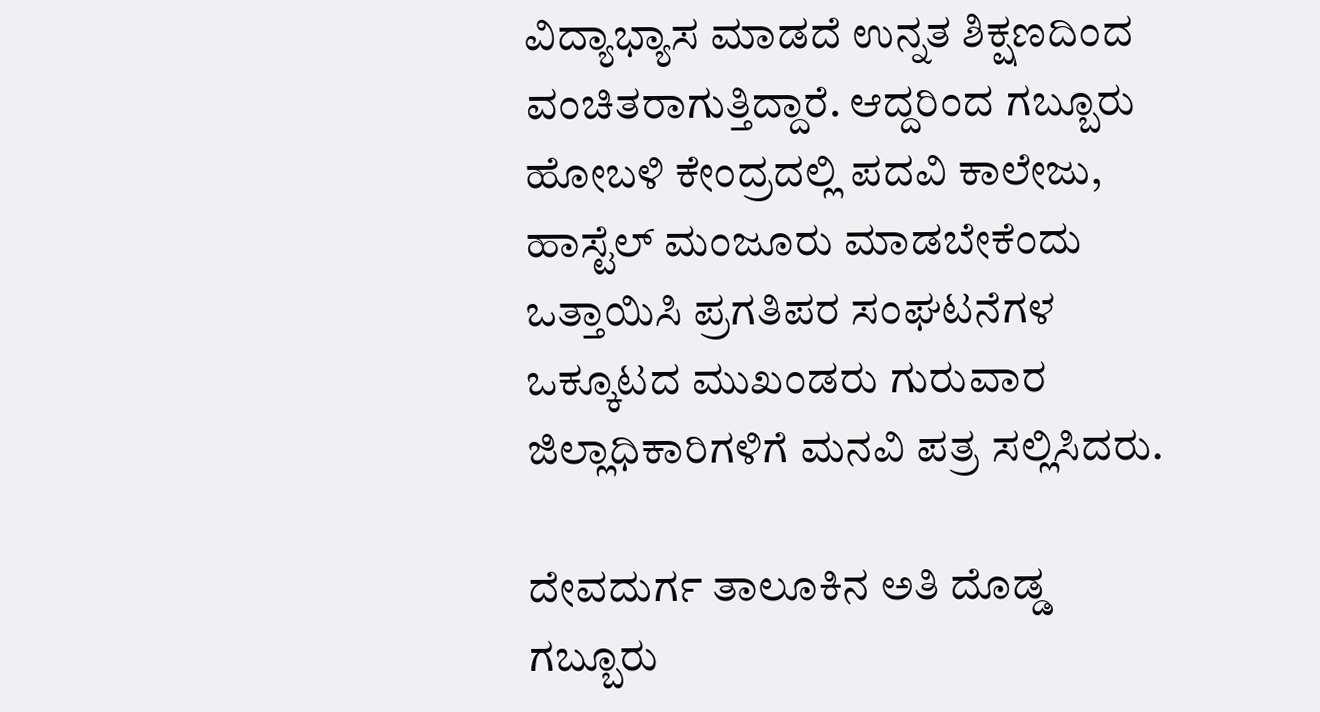ವಿದ್ಯಾಭ್ಯಾಸ ಮಾಡದೆ ಉನ್ನತ ಶಿಕ್ಷಣದಿಂದ ವಂಚಿತರಾಗುತ್ತಿದ್ದಾರೆ. ಆದ್ದರಿಂದ ಗಬ್ಬೂರು ಹೋಬಳಿ ಕೇಂದ್ರದಲ್ಲಿ ಪದವಿ ಕಾಲೇಜು, ಹಾಸ್ಟೆಲ್ ಮಂಜೂರು ಮಾಡಬೇಕೆಂದು ಒತ್ತಾಯಿಸಿ ಪ್ರಗತಿಪರ ಸಂಘಟನೆಗಳ ಒಕ್ಕೂಟದ ಮುಖಂಡರು ಗುರುವಾರ ಜಿಲ್ಲಾಧಿಕಾರಿಗಳಿಗೆ ಮನವಿ ಪತ್ರ ಸಲ್ಲಿಸಿದರು.

ದೇವದುರ್ಗ ತಾಲೂಕಿನ ಅತಿ ದೊಡ್ಡ ಗಬ್ಬೂರು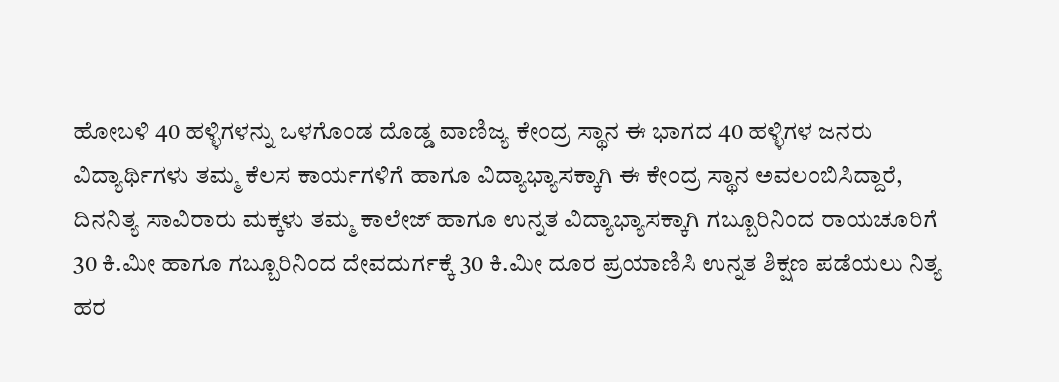ಹೋಬಳಿ 40 ಹಳ್ಳಿಗಳನ್ನು ಒಳಗೊಂಡ ದೊಡ್ಡ ವಾಣಿಜ್ಯ ಕೇಂದ್ರ ಸ್ಥಾನ ಈ ಭಾಗದ 40 ಹಳ್ಳಿಗಳ ಜನರು ವಿದ್ಯಾರ್ಥಿಗಳು ತಮ್ಮ ಕೆಲಸ ಕಾರ್ಯಗಳಿಗೆ ಹಾಗೂ ವಿದ್ಯಾಭ್ಯಾಸಕ್ಕಾಗಿ ಈ ಕೇಂದ್ರ ಸ್ಥಾನ ಅವಲಂಬಿಸಿದ್ದಾರೆ, ದಿನನಿತ್ಯ ಸಾವಿರಾರು ಮಕ್ಕಳು ತಮ್ಮ ಕಾಲೇಜ್ ಹಾಗೂ ಉನ್ನತ ವಿದ್ಯಾಭ್ಯಾಸಕ್ಕಾಗಿ ಗಬ್ಬೂರಿನಿಂದ ರಾಯಚೂರಿಗೆ 30 ಕಿ.ಮೀ ಹಾಗೂ ಗಬ್ಬೂರಿನಿಂದ ದೇವದುರ್ಗಕ್ಕೆ 30 ಕಿ.ಮೀ ದೂರ ಪ್ರಯಾಣಿಸಿ ಉನ್ನತ ಶಿಕ್ಷಣ ಪಡೆಯಲು ನಿತ್ಯ ಹರ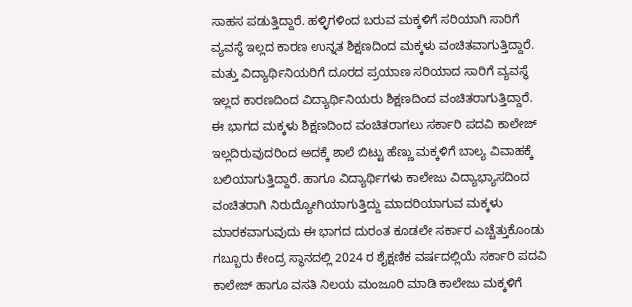ಸಾಹಸ ಪಡುತ್ತಿದ್ದಾರೆ. ಹಳ್ಳಿಗಳಿಂದ ಬರುವ ಮಕ್ಕಳಿಗೆ ಸರಿಯಾಗಿ ಸಾರಿಗೆ ವ್ಯವಸ್ಥೆ ಇಲ್ಲದ ಕಾರಣ ಉನ್ನತ ಶಿಕ್ಷಣದಿಂದ ಮಕ್ಕಳು ವಂಚಿತವಾಗುತ್ತಿದ್ದಾರೆ. ಮತ್ತು ವಿದ್ಯಾರ್ಥಿನಿಯರಿಗೆ ದೂರದ ಪ್ರಯಾಣ ಸರಿಯಾದ ಸಾರಿಗೆ ವ್ಯವಸ್ಥೆ ಇಲ್ಲದ ಕಾರಣದಿಂದ ವಿದ್ಯಾರ್ಥಿನಿಯರು ಶಿಕ್ಷಣದಿಂದ ವಂಚಿತರಾಗುತ್ತಿದ್ದಾರೆ. ಈ ಭಾಗದ ಮಕ್ಕಳು ಶಿಕ್ಷಣದಿಂದ ವಂಚಿತರಾಗಲು ಸರ್ಕಾರಿ ಪದವಿ ಕಾಲೇಜ್ ಇಲ್ಲದಿರುವುದರಿಂದ ಅದಕ್ಕೆ ಶಾಲೆ ಬಿಟ್ಟು ಹೆಣ್ಣು ಮಕ್ಕಳಿಗೆ ಬಾಲ್ಯ ವಿವಾಹಕ್ಕೆ ಬಲಿಯಾಗುತ್ತಿದ್ದಾರೆ. ಹಾಗೂ ವಿದ್ಯಾರ್ಥಿಗಳು ಕಾಲೇಜು ವಿದ್ಯಾಭ್ಯಾಸದಿಂದ ವಂಚಿತರಾಗಿ ನಿರುದ್ಯೋಗಿಯಾಗುತ್ತಿದ್ದು ಮಾದರಿಯಾಗುವ ಮಕ್ಕಳು ಮಾರಕವಾಗುವುದು ಈ ಭಾಗದ ದುರಂತ ಕೂಡಲೇ ಸರ್ಕಾರ ಎಚ್ಚೆತ್ತುಕೊಂಡು
ಗಬ್ಬೂರು ಕೇಂದ್ರ ಸ್ಥಾನದಲ್ಲಿ 2024 ರ ಶೈಕ್ಷಣಿಕ ವರ್ಷದಲ್ಲಿಯೆ ಸರ್ಕಾರಿ ಪದವಿ ಕಾಲೇಜ್ ಹಾಗೂ ವಸತಿ ನಿಲಯ ಮಂಜೂರಿ ಮಾಡಿ ಕಾಲೇಜು ಮಕ್ಕಳಿಗೆ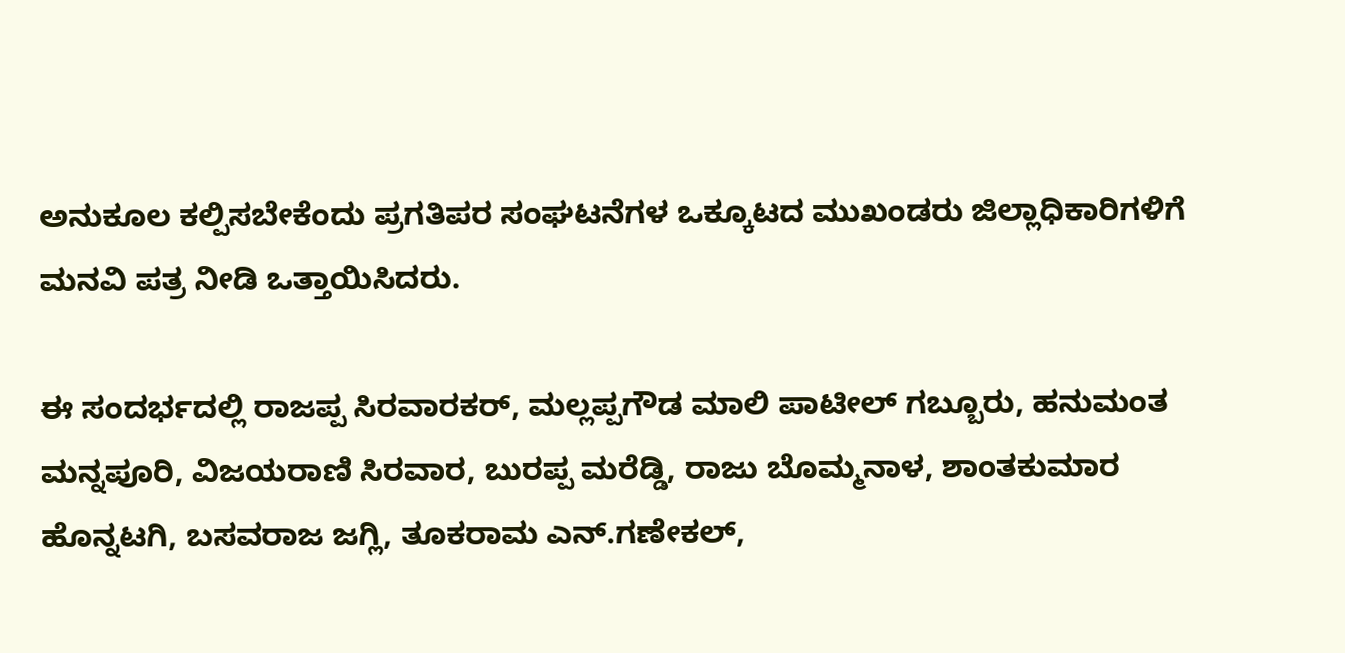ಅನುಕೂಲ ಕಲ್ಪಿಸಬೇಕೆಂದು ಪ್ರಗತಿಪರ ಸಂಘಟನೆಗಳ ಒಕ್ಕೂಟದ ಮುಖಂಡರು ಜಿಲ್ಲಾಧಿಕಾರಿಗಳಿಗೆ ಮನವಿ ಪತ್ರ ನೀಡಿ ಒತ್ತಾಯಿಸಿದರು.

ಈ ಸಂದರ್ಭದಲ್ಲಿ ರಾಜಪ್ಪ ಸಿರವಾರಕರ್, ಮಲ್ಲಪ್ಪಗೌಡ ಮಾಲಿ ಪಾಟೀಲ್ ಗಬ್ಬೂರು, ಹನುಮಂತ ಮನ್ನಪೂರಿ, ವಿಜಯರಾಣಿ ಸಿರವಾರ, ಬುರಪ್ಪ ಮರೆಡ್ಡಿ, ರಾಜು ಬೊಮ್ಮನಾಳ, ಶಾಂತಕುಮಾರ ಹೊನ್ನಟಗಿ, ಬಸವರಾಜ ಜಗ್ಲಿ, ತೂಕರಾಮ ಎನ್.ಗಣೇಕಲ್,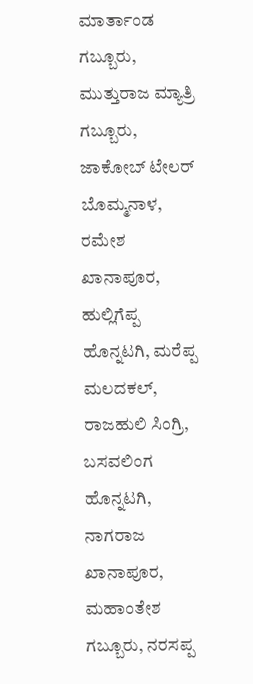ಮಾರ್ತಾಂಡ ಗಬ್ಬೂರು, ಮುತ್ತುರಾಜ ಮ್ಯಾತ್ರಿ ಗಬ್ಬೂರು, ಜಾಕೋಬ್ ಟೇಲರ್ ಬೊಮ್ಮನಾಳ, ರಮೇಶ ಖಾನಾಪೂರ, ಹುಲ್ಲಿಗೆಪ್ಪ ಹೊನ್ನಟಗಿ, ಮರೆಪ್ಪ ಮಲದಕಲ್, ರಾಜಹುಲಿ ಸಿಂಗ್ರಿ, ಬಸವಲಿಂಗ ಹೊನ್ನಟಗಿ, ನಾಗರಾಜ ಖಾನಾಪೂರ, ಮಹಾಂತೇಶ ಗಬ್ಬೂರು, ನರಸಪ್ಪ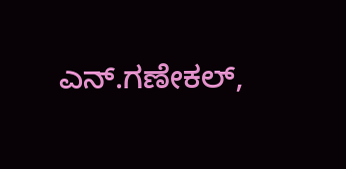ಎನ್.ಗಣೇಕಲ್,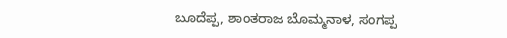ಬೂದೆಪ್ಪ, ಶಾಂತರಾಜ ಬೊಮ್ಮನಾಳ, ಸಂಗಪ್ಪ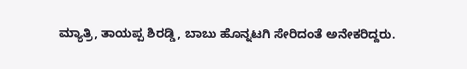ಮ್ಯಾತ್ರಿ, ತಾಯಪ್ಪ ಶಿರಡ್ಡಿ, ಬಾಬು ಹೊನ್ನಟಗಿ ಸೇರಿದಂತೆ ಅನೇಕರಿದ್ದರು.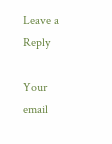Leave a Reply

Your email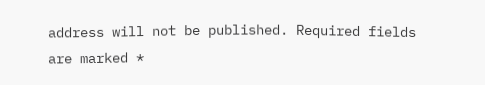address will not be published. Required fields are marked *